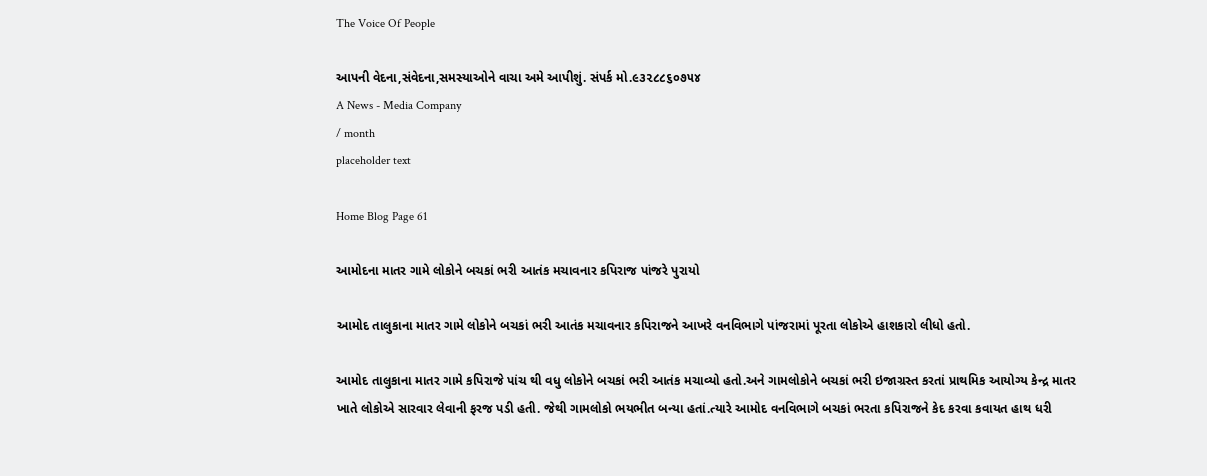The Voice Of People

આપની વેદના,સંવેદના,સમસ્યાઓને વાચા અમે આપીશું. સંપર્ક મો.૯૩૨૮૮૬૦૭૫૪
A News - Media Company
/ month
placeholder text

Home Blog Page 61

આમોદના માતર ગામે લોકોને બચકાં ભરી આતંક મચાવનાર કપિરાજ પાંજરે પુરાયો

આમોદ તાલુકાના માતર ગામે લોકોને બચકાં ભરી આતંક મચાવનાર કપિરાજને આખરે વનવિભાગે પાંજરામાં પૂરતા લોકોએ હાશકારો લીધો હતો.

આમોદ તાલુકાના માતર ગામે કપિરાજે પાંચ થી વધુ લોકોને બચકાં ભરી આતંક મચાવ્યો હતો.અને ગામલોકોને બચકાં ભરી ઇજાગ્રસ્ત કરતાં પ્રાથમિક આયોગ્ય કેન્દ્ર માતર ખાતે લોકોએ સારવાર લેવાની ફરજ પડી હતી. જેથી ગામલોકો ભયભીત બન્યા હતાં.ત્યારે આમોદ વનવિભાગે બચકાં ભરતા કપિરાજને કેદ કરવા કવાયત હાથ ધરી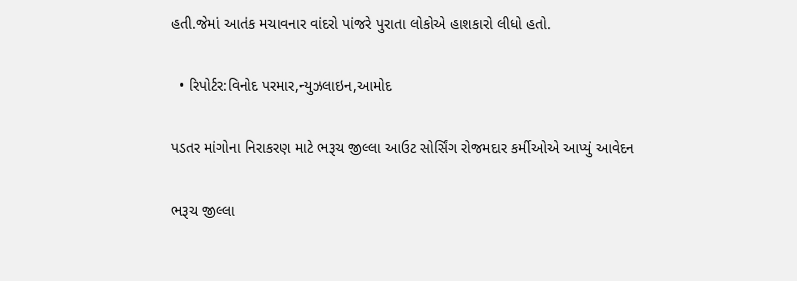હતી.જેમાં આતંક મચાવનાર વાંદરો પાંજરે પુરાતા લોકોએ હાશકારો લીધો હતો.

  • રિપોર્ટર:વિનોદ પરમાર,ન્યુઝલાઇન,આમોદ

પડતર માંગોના નિરાકરણ માટે ભરૂચ જીલ્લા આઉટ સોર્સિંગ રોજમદાર કર્મીઓએ આપ્યું આવેદન

ભરૂચ જીલ્લા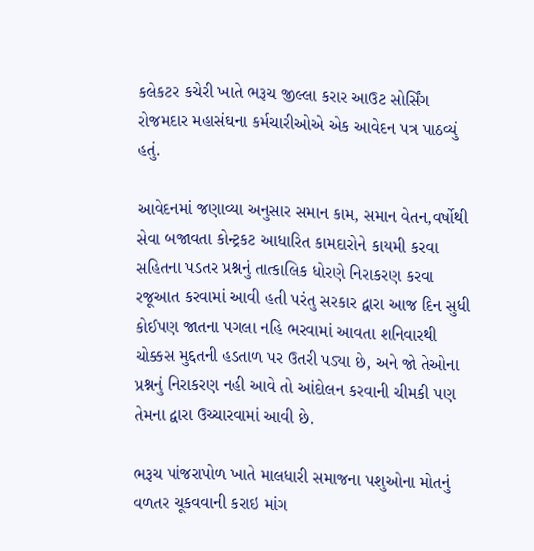કલેકટર કચેરી ખાતે ભરૂચ જીલ્લા કરાર આઉટ સોર્સિંગ રોજમદાર મહાસંઘના કર્મચારીઓએ એક આવેદન પત્ર પાઠવ્યું હતું.

આવેદનમાં જણાવ્યા અનુસાર સમાન કામ, સમાન વેતન,વર્ષોથી સેવા બજાવતા કોન્ટ્રકટ આધારિત કામદારોને કાયમી કરવા સહિતના પડતર પ્રશ્નનું તાત્કાલિક ધોરણે નિરાકરણ કરવા રજૂઆત કરવામાં આવી હતી પરંતુ સરકાર દ્વારા આજ દિન સુધી કોઈપણ જાતના પગલા નહિ ભરવામાં આવતા શનિવારથી ચોક્કસ મુદ્દતની હડતાળ પર ઉતરી પડ્યા છે, અને જો તેઓના પ્રશ્નનું નિરાકરણ નહી આવે તો આંદોલન કરવાની ચીમકી પણ તેમના દ્વારા ઉચ્ચારવામાં આવી છે.

ભરૂચ પાંજરાપોળ ખાતે માલધારી સમાજના પશુઓના મોતનું વળતર ચૂકવવાની કરાઇ માંગ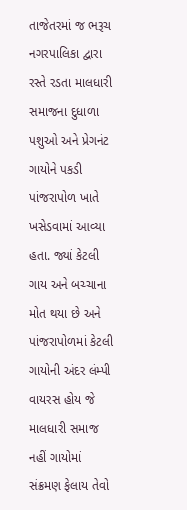તાજેતરમાં જ ભરૂચ નગરપાલિકા દ્વારા રસ્તે રડતા માલધારી સમાજના દુધાળા પશુઓ અને પ્રેગનંટ ગાયોને પકડી પાંજરાપોળ ખાતે ખસેડવામાં આવ્યા હતા. જ્યાં કેટલી ગાય અને બચ્ચાના મોત થયા છે અને પાંજરાપોળમાં કેટલી ગાયોની અંદર લંમ્પી વાયરસ હોય જે માલધારી સમાજ નહીં ગાયોમાં સંક્રમણ ફેલાય તેવો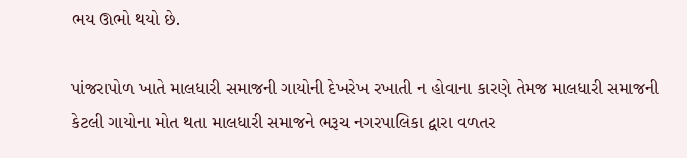ભય ઊભો થયો છે.

પાંજરાપોળ ખાતે માલધારી સમાજની ગાયોની દેખરેખ રખાતી ન હોવાના કારણે તેમજ માલધારી સમાજની કેટલી ગાયોના મોત થતા માલધારી સમાજને ભરૂચ નગરપાલિકા દ્વારા વળતર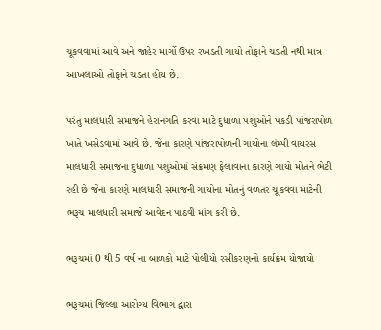ચૂકવવામાં આવે અને જાહેર માર્ગો ઉપર રખડતી ગાયો તોફાને ચડતી નથી માત્ર આખલાઓ તોફાને ચડતા હોય છે.

પરંતુ માલધારી સમાજને હેરાનગતિ કરવા માટે દુધાળા પશુઓને પકડી પાંજરાપોળ ખાતે ખસેડવામાં આવે છે. જેના કારણે પાંજરાપોળની ગાયોના લંમ્પી વાયરસ માલધારી સમાજના દુધાળા પશુઓમાં સંક્રમણ ફેલાવાના કારણે ગાયો મોતને ભેટી રહી છે જેના કારણે માલધારી સમાજની ગાયોના મોતનું વળતર ચૂકવવા માટેની ભરૂચ માલધારી સમાજે આવેદન પાઠવી માંગ કરી છે.

ભરૂચમાં 0 થી 5 વર્ષ ના બાળકો માટે પોલીયો રસીકરણનો કાર્યક્રમ યોજાયો

ભરૂચમાં જિલ્લા આરોગ્ય વિભાગ દ્વારા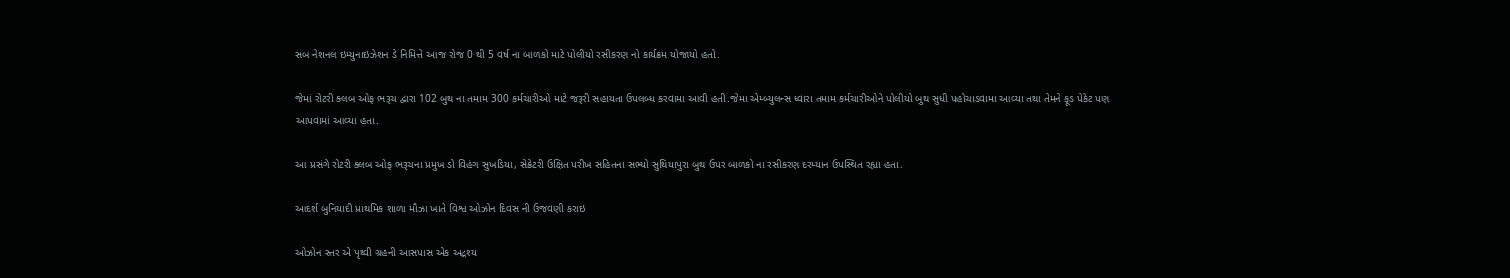સબ નેશનલ ઇમ્યુનાઇઝેશન ડે નિમિત્તે આજ રોજ 0 થી 5 વર્ષ ના બાળકો માટે પોલીયો રસીકરણ નો કાર્યક્રમ યોજાયો હતો.

જેમાં રોટરી ક્લબ ઓફ ભરૂચ દ્વારા 102 બુથ ના તમામ 300 કર્મચારીઓ માટે જરૂરી સહાયતા ઉપલબ્ધ કરવામા આવી હતી.જેમા એમ્બ્યુલન્સ ધ્વારા તમામ કર્મચારીઓને પોલીયો બુથ સુધી પહોચાડવામા આવ્યા તથા તેમને ફૂડ પેકેટ પણ આપવામાં આવ્યા હતા.

આ પ્રસંગે રોટરી ક્લબ ઓફ ભરૂચના પ્રમુખ ડો વિહંગ સુખડિયા, સેક્રેટરી ઉક્ષિત પરીખ સહિતના સભ્યો સુથિયાપુરા બુથ ઉપર બાળકો ના રસીકરણ દરમ્યાન ઉપસ્થિત રહ્યા હતા.

આદર્શ બુનિયાદી પ્રાથમિક શાળા મૌઝા ખાતે વિશ્વ ઓઝોન દિવસ ની ઉજવણી કરાઇ

ઓઝોન સ્તર એ પૃથ્વી ગ્રહની આસપાસ એક અદ્રશ્ય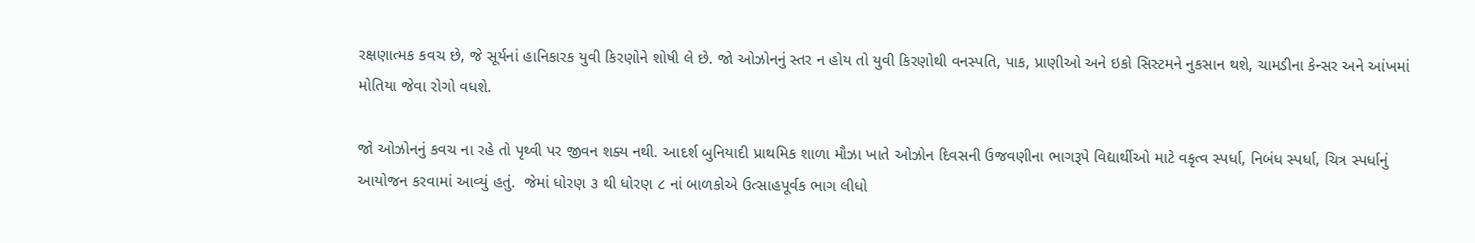રક્ષણાત્મક કવચ છે, જે સૂર્યનાં હાનિકારક યુવી કિરણોને શોષી લે છે. જો ઓઝોનનું સ્તર ન હોય તો યુવી કિરણોથી વનસ્પતિ, પાક, પ્રાણીઓ અને ઇકો સિસ્ટમને નુકસાન થશે, ચામડીના કેન્સર અને આંખમાં  મોતિયા જેવા રોગો વધશે.

જો ઓઝોનનું કવચ ના રહે તો પૃથ્વી પર જીવન શક્ય નથી. આદર્શ બુનિયાદી પ્રાથમિક શાળા મૌઝા ખાતે ઓઝોન દિવસની ઉજવણીના ભાગરૂપે વિદ્યાર્થીઓ માટે વકૃત્વ સ્પર્ધા, નિબંધ સ્પર્ધા, ચિત્ર સ્પર્ધાનું આયોજન કરવામાં આવ્યું હતું.  જેમાં ધોરણ ૩ થી ધોરણ ૮ નાં બાળકોએ ઉત્સાહપૂર્વક ભાગ લીધો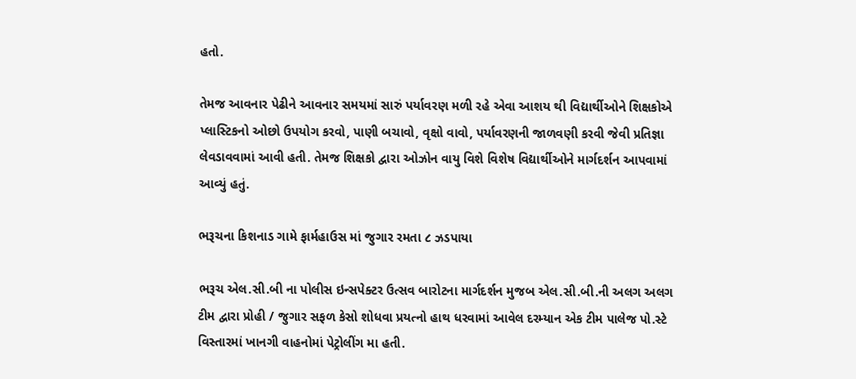હતો.

તેમજ આવનાર પેઢીને આવનાર સમયમાં સારું પર્યાવરણ મળી રહે એવા આશય થી વિદ્યાર્થીઓને શિક્ષકોએ પ્લાસ્ટિકનો ઓછો ઉપયોગ કરવો, પાણી બચાવો, વૃક્ષો વાવો, પર્યાવરણની જાળવણી કરવી જેવી પ્રતિજ્ઞા લેવડાવવામાં આવી હતી. તેમજ શિક્ષકો દ્વારા ઓઝોન વાયુ વિશે વિશેષ વિદ્યાર્થીઓને માર્ગદર્શન આપવામાં આવ્યું હતું.

ભરૂચના કિશનાડ ગામે ફાર્મહાઉસ માં જુગાર રમતા ૮ ઝડપાયા

ભરૂચ એલ.સી.બી ના પોલીસ ઇન્સપેક્ટર ઉત્સવ બારોટના માર્ગદર્શન મુજબ એલ.સી.બી.ની અલગ અલગ ટીમ દ્વારા પ્રોહી / જુગાર સફળ કેસો શોધવા પ્રયત્નો હાથ ધરવામાં આવેલ દરમ્યાન એક ટીમ પાલેજ પો.સ્ટે વિસ્તારમાં ખાનગી વાહનોમાં પેટ્રોલીંગ મા હતી.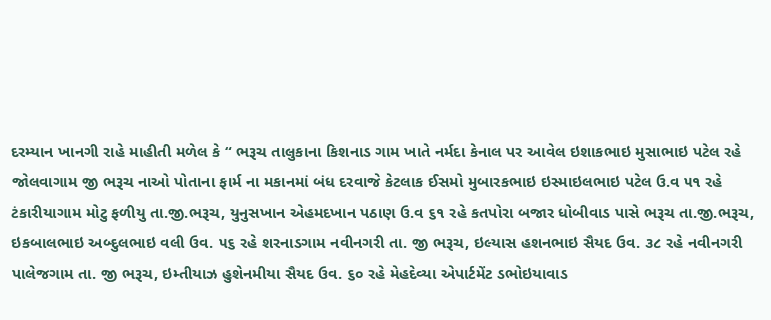દરમ્યાન ખાનગી રાહે માહીતી મળેલ કે “ ભરૂચ તાલુકાના કિશનાડ ગામ ખાતે નર્મદા કેનાલ પર આવેલ ઇશાકભાઇ મુસાભાઇ પટેલ રહે જોલવાગામ જી ભરૂચ નાઓ પોતાના ફાર્મ ના મકાનમાં બંધ દરવાજે કેટલાક ઈસમો મુબારકભાઇ ઇસ્માઇલભાઇ પટેલ ઉ.વ ૫૧ રહે ટંકારીયાગામ મોટુ ફળીયુ તા.જી.ભરૂચ, યુનુસખાન એહમદખાન પઠાણ ઉ.વ ૬૧ રહે કતપોરા બજાર ધોબીવાડ પાસે ભરૂચ તા.જી.ભરૂચ, ઇકબાલભાઇ અબ્દુલભાઇ વલી ઉવ. ૫૬ રહે શરનાડગામ નવીનગરી તા. જી ભરૂચ, ઇલ્યાસ હશનભાઇ સૈયદ ઉવ. ૩૮ રહે નવીનગરી પાલેજગામ તા. જી ભરૂચ, ઇમ્તીયાઝ હુશેનમીયા સૈયદ ઉવ. ૬૦ રહે મેહદેવ્યા એપાર્ટમેંટ ડભોઇયાવાડ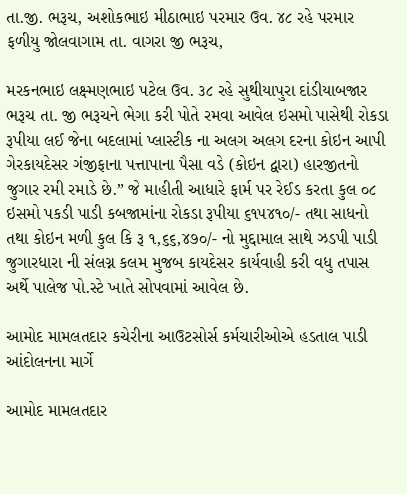તા.જી. ભરૂચ, અશોકભાઇ મીઠાભાઇ પરમાર ઉવ. ૪૮ રહે પરમાર ફળીયુ જોલવાગામ તા. વાગરા જી ભરૂચ,

મરકનભાઇ લક્ષ્મણભાઇ પટેલ ઉવ. ૩૮ રહે સુથીયાપુરા દાંડીયાબજાર ભરૂચ તા. જી ભરૂચને ભેગા કરી પોતે રમવા આવેલ ઇસમો પાસેથી રોકડા રૂપીયા લઈ જેના બદલામાં પ્લાસ્ટીક ના અલગ અલગ દરના કોઇન આપી ગેરકાયદેસર ગંજીફાના પત્તાપાના પૈસા વડે (કોઇન દ્વારા) હારજીતનો જુગાર રમી રમાડે છે.” જે માહીતી આધારે ફાર્મ પર રેઈડ કરતા કુલ ૦૮ ઇસમો પકડી પાડી કબજામાંના રોકડા રૂપીયા ૬૧૫૪૧૦/- તથા સાધનો તથા કોઇન મળી કુલ કિ રૂ ૧,૬૬,૪૭૦/- નો મુદ્દામાલ સાથે ઝડપી પાડી જુગારધારા ની સંલગ્ન કલમ મુજબ કાયદેસર કાર્યવાહી કરી વધુ તપાસ અર્થે પાલેજ પો.સ્ટે ખાતે સોપવામાં આવેલ છે.

આમોદ મામલતદાર કચેરીના આઉટસોર્સ કર્મચારીઓએ હડતાલ પાડી આંદોલનના માર્ગે

આમોદ મામલતદાર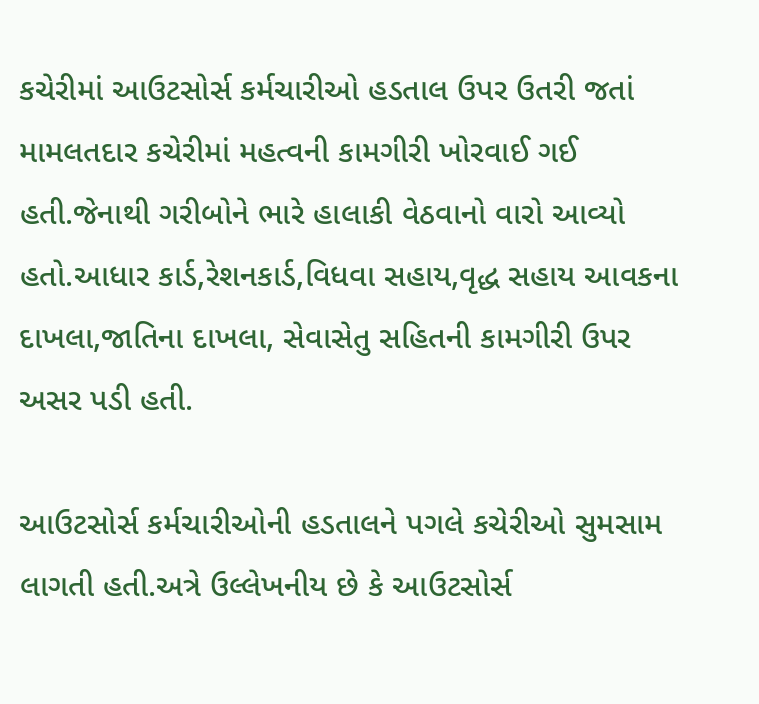કચેરીમાં આઉટસોર્સ કર્મચારીઓ હડતાલ ઉપર ઉતરી જતાં મામલતદાર કચેરીમાં મહત્વની કામગીરી ખોરવાઈ ગઈ હતી.જેનાથી ગરીબોને ભારે હાલાકી વેઠવાનો વારો આવ્યો હતો.આધાર કાર્ડ,રેશનકાર્ડ,વિધવા સહાય,વૃદ્ધ સહાય આવકના દાખલા,જાતિના દાખલા, સેવાસેતુ સહિતની કામગીરી ઉપર અસર પડી હતી.

આઉટસોર્સ કર્મચારીઓની હડતાલને પગલે કચેરીઓ સુમસામ લાગતી હતી.અત્રે ઉલ્લેખનીય છે કે આઉટસોર્સ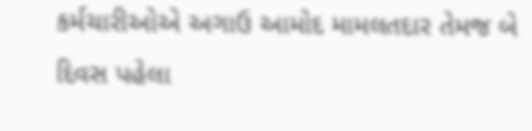કર્મચારીઓએ અગાઉ આમોદ મામલતદાર તેમજ બે દિવસ પહેલા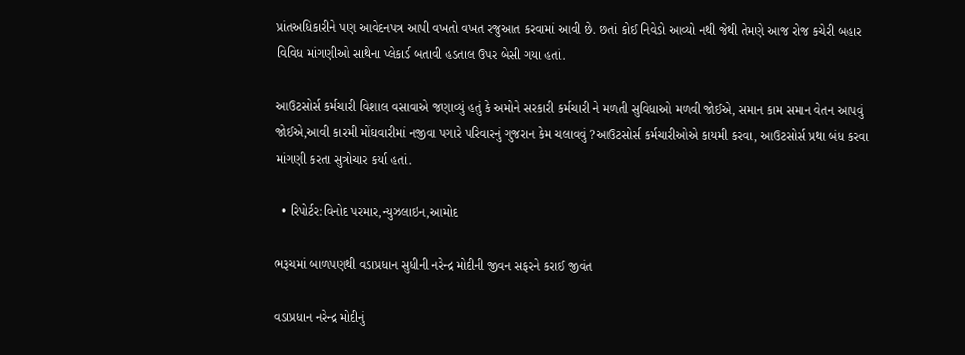પ્રાંતઅધિકારીને પણ આવેદનપત્ર આપી વખતો વખત રજુઆત કરવામાં આવી છે. છતાં કોઈ નિવેડો આવ્યો નથી જેથી તેમણે આજ રોજ કચેરી બહાર વિવિધ માંગણીઓ સાથેના પ્લેકાર્ડ બતાવી હડતાલ ઉપર બેસી ગયા હતાં.

આઉટસોર્સ કર્મચારી વિશાલ વસાવાએ જણાવ્યું હતું કે અમોને સરકારી કર્મચારી ને મળતી સુવિધાઓ મળવી જોઈએ, સમાન કામ સમાન વેતન આપવું જોઈએ,આવી કારમી મોંઘવારીમાં નજીવા પગારે પરિવારનું ગુજરાન કેમ ચલાવવું ?આઉટસોર્સ કર્મચારીઓએ કાયમી કરવા, આઉટસોર્સ પ્રથા બંધ કરવા માંગણી કરતા સુત્રોચાર કર્યા હતાં.

  • રિપોર્ટર:વિનોદ પરમાર,ન્યુઝલાઇન,આમોદ

ભરૂચમાં બાળપણથી વડાપ્રધાન સુધીની નરેન્દ્ર મોદીની જીવન સફરને કરાઈ જીવંત

વડાપ્રધાન નરેન્દ્ર મોદીનું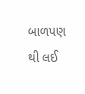બાળપણ થી લઈ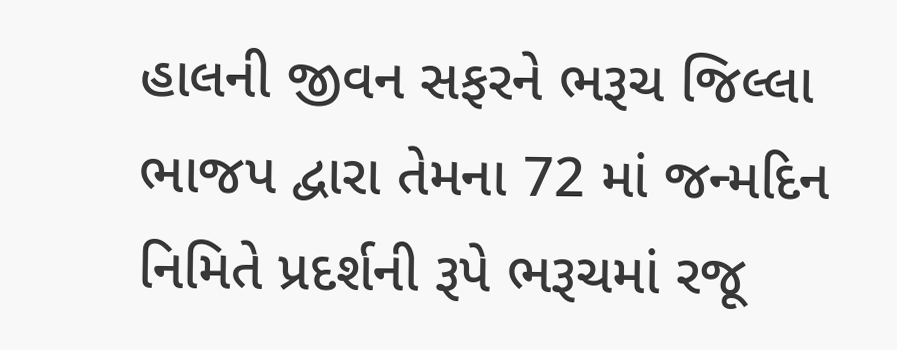હાલની જીવન સફરને ભરૂચ જિલ્લા ભાજપ દ્વારા તેમના 72 માં જન્મદિન નિમિતે પ્રદર્શની રૂપે ભરૂચમાં રજૂ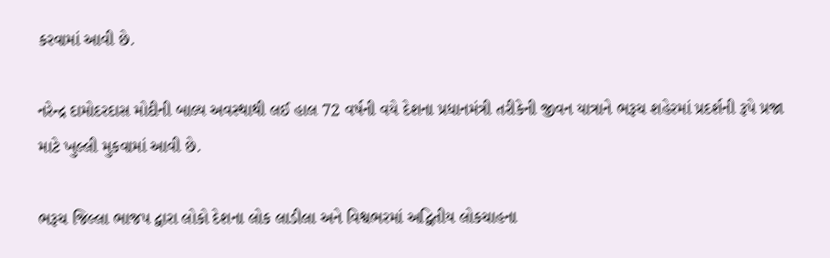કરવામાં આવી છે.

નરેન્દ્ર દામોદરદાસ મોદીની બાલ્ય અવસ્થાથી લઈ હાલ 72 વર્ષની વયે દેશના પ્રધાનમંત્રી તરીકેની જીવન યાત્રાને ભરૂચ શહેરમાં પ્રદર્શની રૂપે પ્રજા માટે ખુલ્લી મુકવામાં આવી છે.

ભરૂચ જિલ્લા ભાજપ દ્વારા લોકો દેશના લોક લાડીલા અને વિશ્વભરમાં અદ્વિતીય લોકચાહના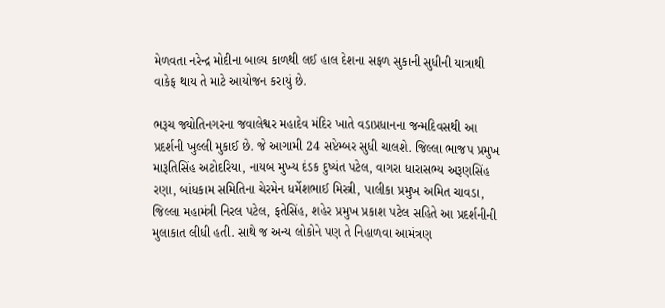મેળવતા નરેન્દ્ર મોદીના બાલ્ય કાળથી લઈ હાલ દેશના સફળ સુકાની સુધીની યાત્રાથી વાકેફ થાય તે માટે આયોજન કરાયું છે.

ભરૂચ જ્યોતિનગરના જવાલેશ્વર મહાદેવ મંદિર ખાતે વડાપ્રધાનના જન્મદિવસથી આ પ્રદર્શની ખુલ્લી મુકાઈ છે. જે આગામી 24 સપ્ટેમ્બર સુધી ચાલશે. જિલ્લા ભાજપ પ્રમુખ મારૂતિસિંહ અટોદરિયા, નાયબ મુખ્ય દંડક દુષ્યંત પટેલ, વાગરા ધારાસભ્ય અરૂણસિંહ રણા, બાંધકામ સમિતિના ચેરમેન ધર્મેશભાઈ મિસ્ત્રી, પાલીકા પ્રમુખ અમિત ચાવડા, જિલ્લા મહામંત્રી નિરલ પટેલ, ફતેસિંહ, શહેર પ્રમુખ પ્રકાશ પટેલ સહિતે આ પ્રદર્શનીની મુલાકાત લીધી હતી. સાથે જ અન્ય લોકોને પણ તે નિહાળવા આમંત્રણ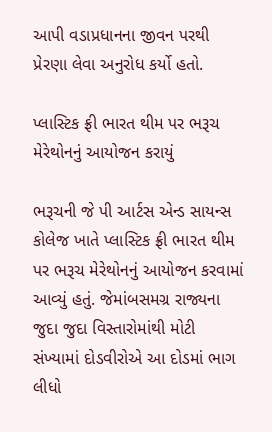આપી વડાપ્રધાનના જીવન પરથી પ્રેરણા લેવા અનુરોધ કર્યો હતો.

પ્લાસ્ટિક ફ્રી ભારત થીમ પર ભરૂચ મેરેથોનનું આયોજન કરાયું

ભરૂચની જે પી આર્ટસ એન્ડ સાયન્સ કોલેજ ખાતે પ્લાસ્ટિક ફ્રી ભારત થીમ પર ભરૂચ મેરેથોનનું આયોજન કરવામાં આવ્યું હતું. જેમાંબસમગ્ર રાજ્યના જુદા જુદા વિસ્તારોમાંથી મોટી સંખ્યામાં દોડવીરોએ આ દોડમાં ભાગ લીધો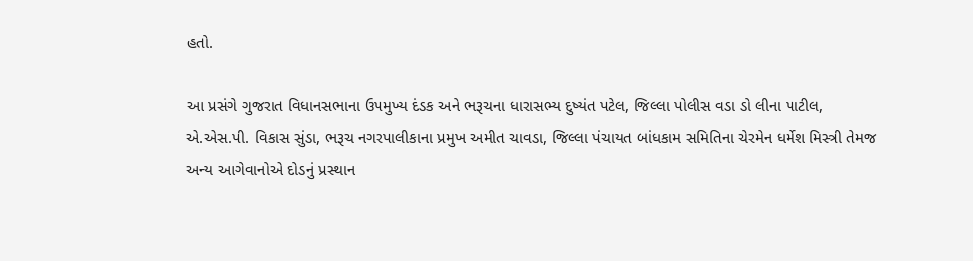હતો.

આ પ્રસંગે ગુજરાત વિધાનસભાના ઉપમુખ્ય દંડક અને ભરૂચના ધારાસભ્ય દુષ્યંત પટેલ, જિલ્લા પોલીસ વડા ડો લીના પાટીલ, એ.એસ.પી. વિકાસ સુંડા, ભરૂચ નગરપાલીકાના પ્રમુખ અમીત ચાવડા, જિલ્લા પંચાયત બાંધકામ સમિતિના ચેરમેન ધર્મેશ મિસ્ત્રી તેમજ અન્ય આગેવાનોએ દોડનું પ્રસ્થાન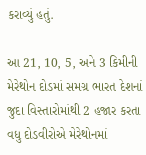કરાવ્યું હતું.

આ 21, 10, 5, અને 3 કિમીની મેરેથોન દોડમાં સમગ્ર ભારત દેશનાં જુદા વિસ્તારોમાંથી 2 હજાર કરતા વધુ દોડવીરોએ મેરેથોનમાં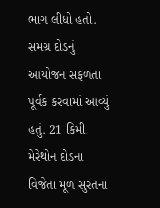ભાગ લીધો હતો. સમગ્ર દોડનું આયોજન સફળતા પૂર્વક કરવામાં આવ્યું હતું. 21 કિમી મેરેથોન દોડના વિજેતા મૂળ સુરતના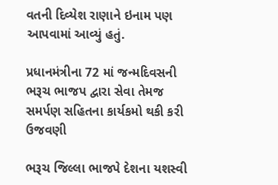વતની દિવ્યેશ રાણાને ઇનામ પણ આપવામાં આવ્યું હતું.

પ્રધાનમંત્રીના 72 માં જન્મદિવસની ભરૂચ ભાજપ દ્વારા સેવા તેમજ સમર્પણ સહિતના કાર્યકમો થકી કરી ઉજવણી

ભરૂચ જિલ્લા ભાજપે દેશના યશસ્વી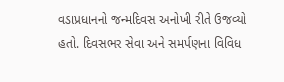વડાપ્રધાનનો જન્મદિવસ અનોખી રીતે ઉજવ્યો હતો. દિવસભર સેવા અને સમર્પણના વિવિધ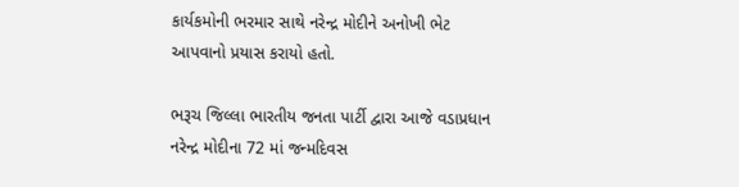કાર્યકમોની ભરમાર સાથે નરેન્દ્ર મોદીને અનોખી ભેટ આપવાનો પ્રયાસ કરાયો હતો.

ભરૂચ જિલ્લા ભારતીય જનતા પાર્ટી દ્વારા આજે વડાપ્રધાન નરેન્દ્ર મોદીના 72 માં જન્મદિવસ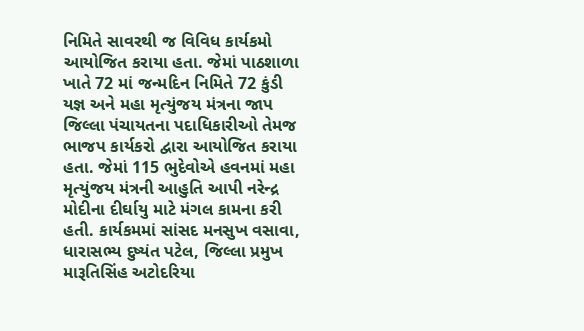નિમિતે સાવરથી જ વિવિધ કાર્યકમો આયોજિત કરાયા હતા. જેમાં પાઠશાળા ખાતે 72 માં જન્મદિન નિમિતે 72 કુંડી યજ્ઞ અને મહા મૃત્યુંજય મંત્રના જાપ જિલ્લા પંચાયતના પદાધિકારીઓ તેમજ ભાજપ કાર્યકરો દ્વારા આયોજિત કરાયા હતા. જેમાં 115 ભુદેવોએ હવનમાં મહા મૃત્યુંજય મંત્રની આહુતિ આપી નરેન્દ્ર મોદીના દીર્ઘાયુ માટે મંગલ કામના કરી હતી. કાર્યકમમાં સાંસદ મનસુખ વસાવા, ધારાસભ્ય દુષ્યંત પટેલ, જિલ્લા પ્રમુખ મારૂતિસિંહ અટોદરિયા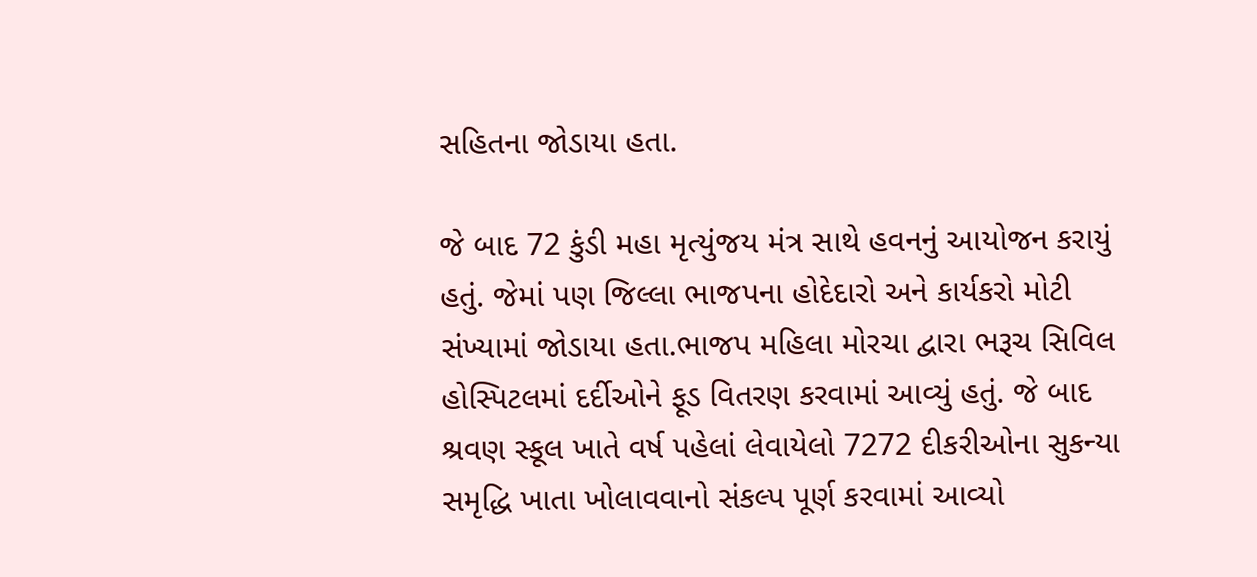સહિતના જોડાયા હતા.

જે બાદ 72 કુંડી મહા મૃત્યુંજય મંત્ર સાથે હવનનું આયોજન કરાયું હતું. જેમાં પણ જિલ્લા ભાજપના હોદેદારો અને કાર્યકરો મોટી સંખ્યામાં જોડાયા હતા.ભાજપ મહિલા મોરચા દ્વારા ભરૂચ સિવિલ હોસ્પિટલમાં દર્દીઓને ફૂડ વિતરણ કરવામાં આવ્યું હતું. જે બાદ શ્રવણ સ્કૂલ ખાતે વર્ષ પહેલાં લેવાયેલો 7272 દીકરીઓના સુકન્યા સમૃદ્ધિ ખાતા ખોલાવવાનો સંકલ્પ પૂર્ણ કરવામાં આવ્યો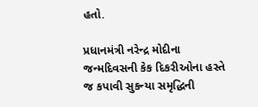હતો.

પ્રધાનમંત્રી નરેન્દ્ર મોદીના જન્મદિવસની કેક દિકરીઓના હસ્તે જ કપાવી સુકન્યા સમૃદ્ધિની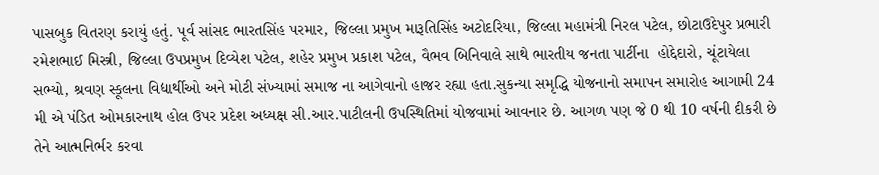પાસબુક વિતરણ કરાયું હતું. પૂર્વ સાંસદ ભારતસિંહ પરમાર, જિલ્લા પ્રમુખ મારૂતિસિંહ અટોદરિયા, જિલ્લા મહામંત્રી નિરલ પટેલ, છોટાઉદેપુર પ્રભારી રમેશભાઈ મિસ્ત્રી, જિલ્લા ઉપપ્રમુખ દિવ્યેશ પટેલ, શહેર પ્રમુખ પ્રકાશ પટેલ, વૈભવ બિનિવાલે સાથે ભારતીય જનતા પાર્ટીના  હોદ્દેદારો, ચૂંટાયેલા સભ્યો, શ્રવણ સ્કૂલના વિદ્યાર્થીઓ અને મોટી સંખ્યામાં સમાજ ના આગેવાનો હાજર રહ્યા હતા.સુકન્યા સમૃદ્ધિ યોજનાનો સમાપન સમારોહ આગામી 24 મી એ પંડિત ઓમકારનાથ હોલ ઉપર પ્રદેશ અધ્યક્ષ સી.આર.પાટીલની ઉપસ્થિતિમાં યોજવામાં આવનાર છે. આગળ પણ જે 0 થી 10 વર્ષની દીકરી છે તેને આત્મનિર્ભર કરવા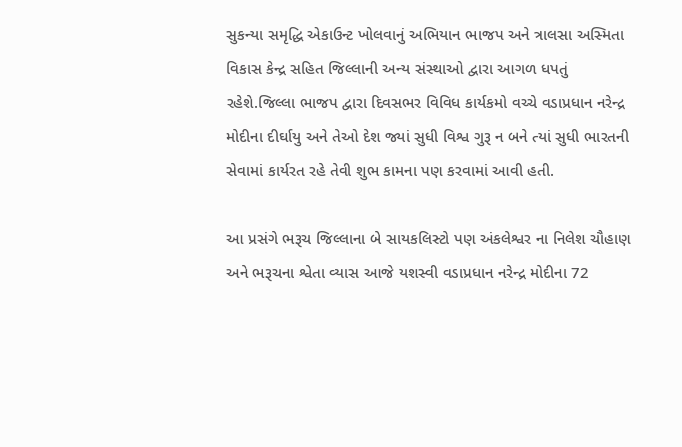સુકન્યા સમૃદ્ધિ એકાઉન્ટ ખોલવાનું અભિયાન ભાજપ અને ત્રાલસા અસ્મિતા વિકાસ કેન્દ્ર સહિત જિલ્લાની અન્ય સંસ્થાઓ દ્વારા આગળ ધપતું રહેશે.જિલ્લા ભાજપ દ્વારા દિવસભર વિવિધ કાર્યકમો વચ્ચે વડાપ્રધાન નરેન્દ્ર મોદીના દીર્ઘાયુ અને તેઓ દેશ જ્યાં સુધી વિશ્વ ગુરૂ ન બને ત્યાં સુધી ભારતની સેવામાં કાર્યરત રહે તેવી શુભ કામના પણ કરવામાં આવી હતી.

આ પ્રસંગે ભરૂચ જિલ્લાના બે સાયકલિસ્ટો પણ અંકલેશ્વર ના નિલેશ ચૌહાણ અને ભરૂચના શ્વેતા વ્યાસ આજે યશસ્વી વડાપ્રધાન નરેન્દ્ર મોદીના 72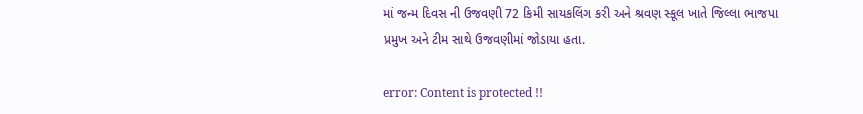માં જન્મ દિવસ ની ઉજવણી 72 કિમી સાયકલિંગ કરી અને શ્રવણ સ્કૂલ ખાતે જિલ્લા ભાજપા પ્રમુખ અને ટીમ સાથે ઉજવણીમાં જોડાયા હતા.

error: Content is protected !!